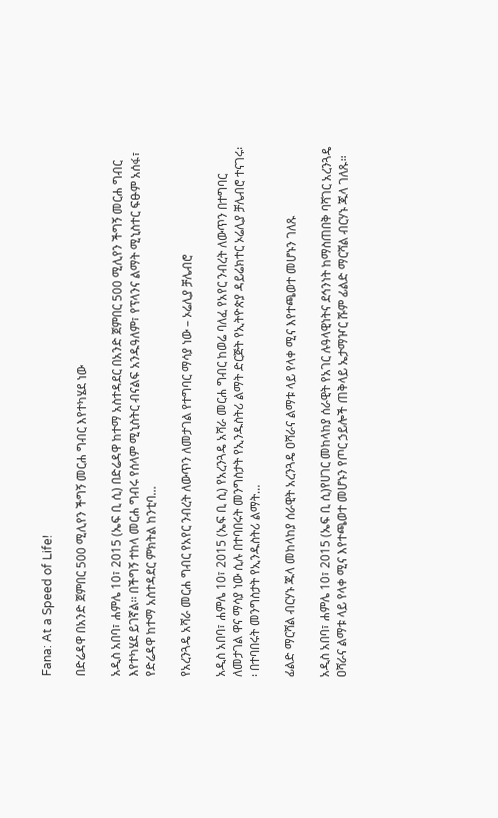Fana: At a Speed of Life!

በድሬዳዋ በአንድ ጀምበር 500 ሚሊየን ችግኝ መርሐ ግብር እየተካሄደ ነው

አዲስ አበባ፣ ሐምሌ 10፣ 2015 (ኤፍ ቢ ሲ) በድሬዳዋ ከተማ አስተዳደር በአንድ ጀምበር 500 ሚሊየን ችግኝ መርሐ ግብር እየተካሄደ ይገኛል፡፡ በችግኝ ተከላ መርሐ ግብሩ የሰላም ሚኒስትር ብናልፍ አንዱዓለም፣ የፕላንና ልማት ሚኒስተር ፍፁም አሰፋ፣ የድሬዳዋ ከተማ አስተዳደር ምክትል ከንቲባ…

የአረንጓዴ አሻራ መርሐ ግብር የአየር ንብረት ለውጥን ለመታገል የተግባር ማሳያ ነው – ኦሬሊያ ቻሌብሮ

አዲስ አበባ፣ ሐምሌ 10፣ 2015 (ኤፍ ቢ ሲ) የአረንጓዴ አሻራ መርሐ ግብር ከወሬ ባለፈ የአየር ንብረት ለውጥን በተግባር ለመታገል ዋና ማሳያ ነው ሲሉ በተባበሩት መንግስታት የኢንዱስትሪ ልማት ድርጅት የኢትዮጵያ ዳይሬክተር ኦሬሊያ ቻሌብሮ ተናገሩ፡፡ በተባበሩት መንግስታት የኢንዱስትሪ ልማት…

ፊልድ ማርሻል ብርሃኑ ጁላ መከላከያ ሰራዊት አረንጓዴ ዐሻራና ልማቱ ላይ የላቀ ሚና እየተጫወተ መሆኑን ገለጹ

አዲስ አበባ፣ ሐምሌ 10፣ 2015 (ኤፍ ቢ ሲ)የሀገር መከላከያ ሰራዊት የአገር ሉዓላዊነትና ደኅንነት ከማስጠበቅ ባሻገር አረንጓዴ ዐሻራና ልማቱ ላይ የላቀ ሚና እየተጫወተ መሆኑን የጦር ኃይሎች ጠቅላይ ኤታማዦር ሹም ፊልድ ማርሻል ብርሃኑ ጁላ ገለጹ።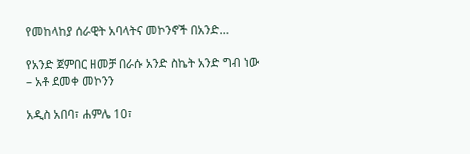የመከላከያ ሰራዊት አባላትና መኮንኖች በአንድ…

የአንድ ጀምበር ዘመቻ በራሱ አንድ ስኬት አንድ ግብ ነው – አቶ ደመቀ መኮንን

አዲስ አበባ፣ ሐምሌ 10፣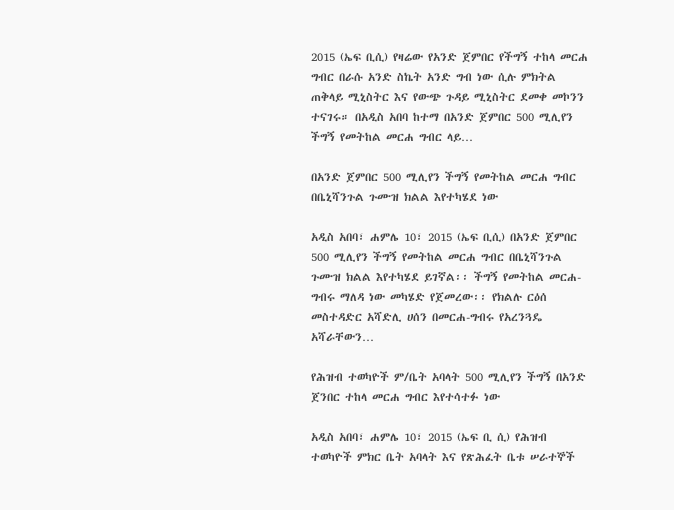2015 (ኤፍ ቢሲ) የዛሬው የአንድ ጀምበር የችግኝ ተከላ መርሐ ግብር በራሱ አንድ ስኬት አንድ ግብ ነው ሲሉ ምክትል ጠቅላይ ሚኒስትር እና የውጭ ጉዳይ ሚኒስትር ደመቀ መኮንን ተናገሩ። በአዲስ አበባ ከተማ በአንድ ጀምበር 500 ሚሊየን ችግኝ የመትከል መርሐ ግብር ላይ…

በአንድ ጀምበር 500 ሚሊየን ችግኝ የመትከል መርሐ ግብር በቤኒሻንጉል ጉሙዝ ክልል እየተካሄደ ነው

አዲስ አበባ፣ ሐምሌ 10፣ 2015 (ኤፍ ቢሲ) በአንድ ጀምበር 500 ሚሊየን ችግኝ የመትከል መርሐ ግብር በቤኒሻንጉል ጉሙዝ ክልል እየተካሄደ ይገኛል፡፡ ችግኝ የመትከል መርሐ-ግብሩ ማለዳ ነው መካሄድ የጀመረው፡፡ የክልሉ ርዕሰ መስተዳድር አሻድሊ ሀሰን በመርሐ-ግብሩ የአረንጓዴ አሻራቸውን…

የሕዝብ ተወካዮች ም/ቤት አባላት 500 ሚሊየን ችግኝ በአንድ ጀንበር ተከላ መርሐ ግብር እየተሳተፉ ነው

አዲስ አበባ፣ ሐምሌ 10፣ 2015 (ኤፍ ቢ ሲ) የሕዝብ ተወካዮች ምክር ቤት አባላት እና የጽሕፈት ቤቱ ሠራተኞች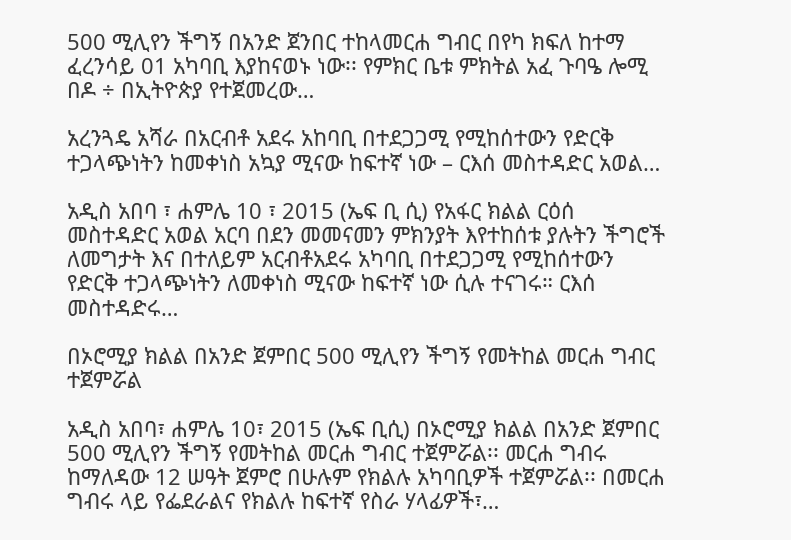500 ሚሊየን ችግኝ በአንድ ጀንበር ተከላመርሐ ግብር በየካ ክፍለ ከተማ ፈረንሳይ 01 አካባቢ እያከናወኑ ነው፡፡ የምክር ቤቱ ምክትል አፈ ጉባዔ ሎሚ በዶ ÷ በኢትዮጵያ የተጀመረው…

አረንጓዴ አሻራ በአርብቶ አደሩ አከባቢ በተደጋጋሚ የሚከሰተውን የድርቅ ተጋላጭነትን ከመቀነስ አኳያ ሚናው ከፍተኛ ነው – ርእሰ መስተዳድር አወል…

አዲስ አበባ ፣ ሐምሌ 10 ፣ 2015 (ኤፍ ቢ ሲ) የአፋር ክልል ርዕሰ መስተዳድር አወል አርባ በደን መመናመን ምክንያት እየተከሰቱ ያሉትን ችግሮች ለመግታት እና በተለይም አርብቶአደሩ አካባቢ በተደጋጋሚ የሚከሰተውን የድርቅ ተጋላጭነትን ለመቀነስ ሚናው ከፍተኛ ነው ሲሉ ተናገሩ። ርእሰ መስተዳድሩ…

በኦሮሚያ ክልል በአንድ ጀምበር 500 ሚሊየን ችግኝ የመትከል መርሐ ግብር ተጀምሯል

አዲስ አበባ፣ ሐምሌ 10፣ 2015 (ኤፍ ቢሲ) በኦሮሚያ ክልል በአንድ ጀምበር 500 ሚሊየን ችግኝ የመትከል መርሐ ግብር ተጀምሯል፡፡ መርሐ ግብሩ ከማለዳው 12 ሠዓት ጀምሮ በሁሉም የክልሉ አካባቢዎች ተጀምሯል፡፡ በመርሐ ግብሩ ላይ የፌደራልና የክልሉ ከፍተኛ የስራ ሃላፊዎች፣…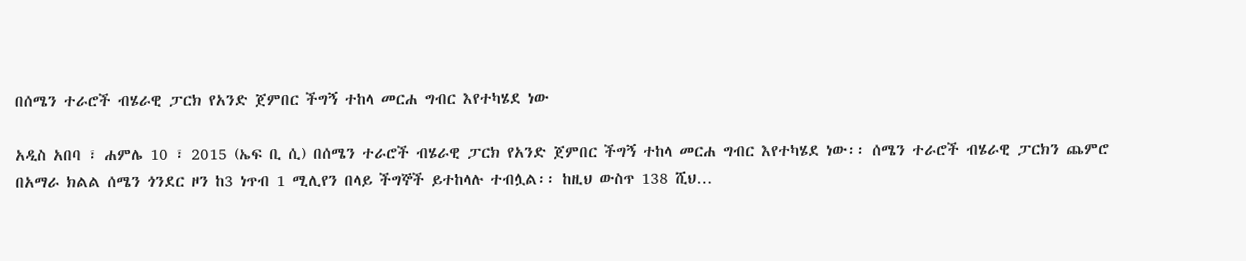በሰሜን ተራሮች ብሄራዊ ፓርክ የአንድ ጀምበር ችግኝ ተከላ መርሐ ግብር እየተካሄደ ነው

አዲስ አበባ ፣ ሐምሌ 10 ፣ 2015 (ኤፍ ቢ ሲ) በሰሜን ተራሮች ብሄራዊ ፓርክ የአንድ ጀምበር ችግኝ ተከላ መርሐ ግብር እየተካሄደ ነው፡፡ ሰሜን ተራሮች ብሄራዊ ፓርክን ጨምሮ በአማራ ክልል ሰሜን ጎንደር ዞን ከ3 ነጥብ 1 ሚሊየን በላይ ችግኞች ይተከላሉ ተብሏል፡፡ ከዚህ ውስጥ 138 ሺህ…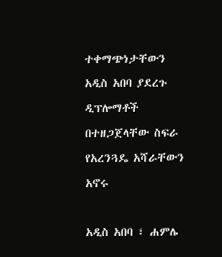ተቀማጭነታቸውን አዲስ አበባ ያደረጉ ዲፕሎማቶች በተዘጋጀላቸው ስፍራ የአረንጓዴ አሻራቸውን አኖሩ

አዲስ አበባ ፣ ሐምሌ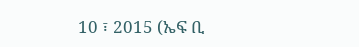10 ፣ 2015 (ኤፍ ቢ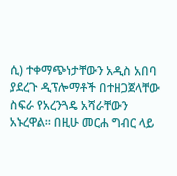ሲ) ተቀማጭነታቸውን አዲስ አበባ ያደረጉ ዲፕሎማቶች በተዘጋጀላቸው ስፍራ የአረንጓዴ አሻራቸውን አኑረዋል። በዚሁ መርሐ ግብር ላይ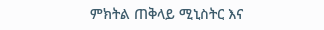ምክትል ጠቅላይ ሚኒስትር እና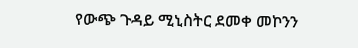የውጭ ጉዳይ ሚኒስትር ደመቀ መኮንን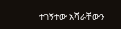ተገኝተው አሻራቸውን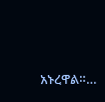አኑረዋል።…